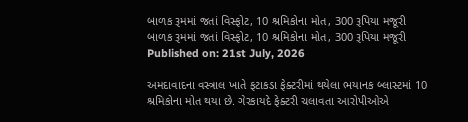બાળક રૂમમાં જતાં વિસ્ફોટ, 10 શ્રમિકોના મોત, 300 રૂપિયા મજૂરી
બાળક રૂમમાં જતાં વિસ્ફોટ, 10 શ્રમિકોના મોત, 300 રૂપિયા મજૂરી
Published on: 21st July, 2026

અમદાવાદના વસ્ત્રાલ ખાતે ફટાકડા ફેક્ટરીમાં થયેલા ભયાનક બ્લાસ્ટમાં 10 શ્રમિકોના મોત થયા છે. ગેરકાયદે ફેક્ટરી ચલાવતા આરોપીઓએ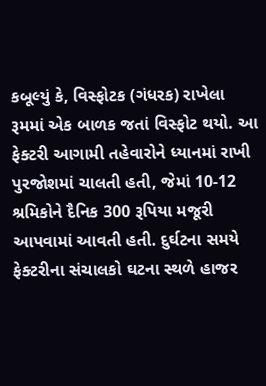કબૂલ્યું કે, વિસ્ફોટક (ગંધરક) રાખેલા રૂમમાં એક બાળક જતાં વિસ્ફોટ થયો. આ ફેક્ટરી આગામી તહેવારોને ધ્યાનમાં રાખી પુરજોશમાં ચાલતી હતી, જેમાં 10-12 શ્રમિકોને દૈનિક 300 રૂપિયા મજૂરી આપવામાં આવતી હતી. દુર્ઘટના સમયે ફેક્ટરીના સંચાલકો ઘટના સ્થળે હાજર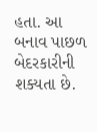હતા. આ બનાવ પાછળ બેદરકારીની શક્યતા છે.